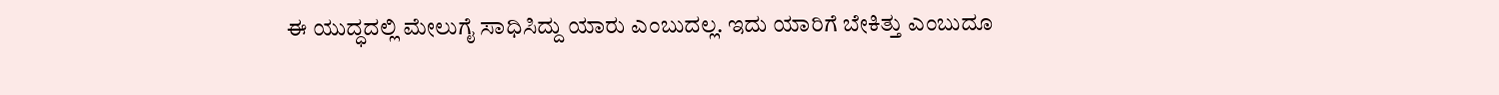ಈ ಯುದ್ಧದಲ್ಲಿ ಮೇಲುಗೈ ಸಾಧಿಸಿದ್ದು ಯಾರು ಎಂಬುದಲ್ಲ. ಇದು ಯಾರಿಗೆ ಬೇಕಿತ್ತು ಎಂಬುದೂ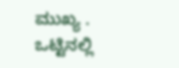ಮುಖ್ಯ . ಒಟ್ಟಿನಲ್ಲಿ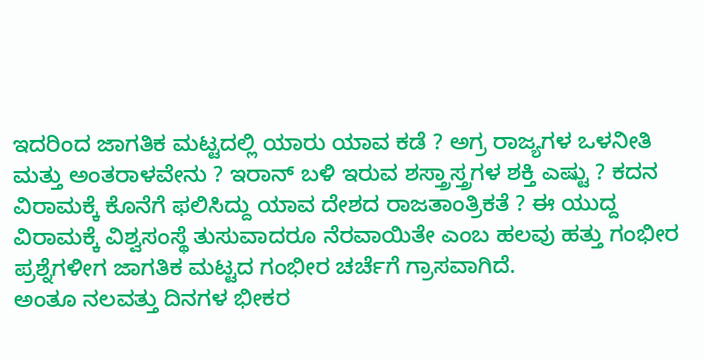ಇದರಿಂದ ಜಾಗತಿಕ ಮಟ್ಟದಲ್ಲಿ ಯಾರು ಯಾವ ಕಡೆ ? ಅಗ್ರ ರಾಜ್ಯಗಳ ಒಳನೀತಿ ಮತ್ತು ಅಂತರಾಳವೇನು ? ಇರಾನ್ ಬಳಿ ಇರುವ ಶಸ್ತ್ರಾಸ್ತ್ರಗಳ ಶಕ್ತಿ ಎಷ್ಟು ? ಕದನ ವಿರಾಮಕ್ಕೆ ಕೊನೆಗೆ ಫಲಿಸಿದ್ದು ಯಾವ ದೇಶದ ರಾಜತಾಂತ್ರಿಕತೆ ? ಈ ಯುದ್ದ ವಿರಾಮಕ್ಕೆ ವಿಶ್ವಸಂಸ್ಥೆ ತುಸುವಾದರೂ ನೆರವಾಯಿತೇ ಎಂಬ ಹಲವು ಹತ್ತು ಗಂಭೀರ ಪ್ರಶ್ನೆಗಳೀಗ ಜಾಗತಿಕ ಮಟ್ಟದ ಗಂಭೀರ ಚರ್ಚೆಗೆ ಗ್ರಾಸವಾಗಿದೆ.
ಅಂತೂ ನಲವತ್ತು ದಿನಗಳ ಭೀಕರ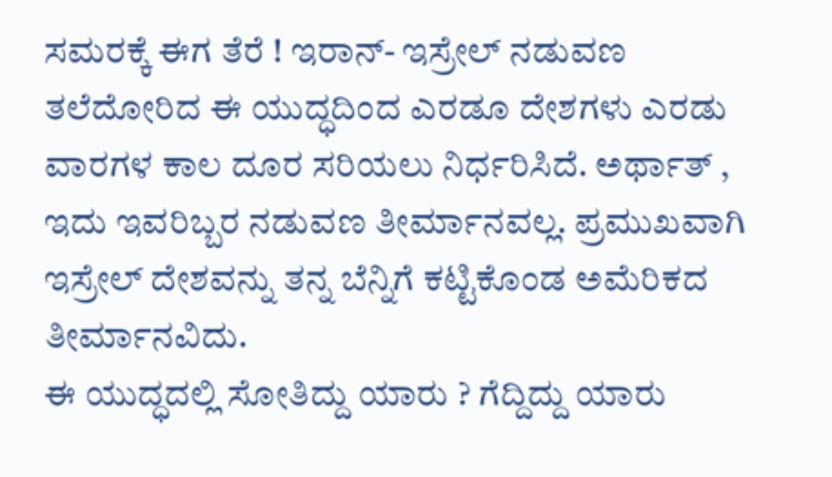ಸಮರಕ್ಕೆ ಈಗ ತೆರೆ ! ಇರಾನ್- ಇಸ್ರೇಲ್ ನಡುವಣ ತಲೆದೋರಿದ ಈ ಯುದ್ಧದಿಂದ ಎರಡೂ ದೇಶಗಳು ಎರಡು ವಾರಗಳ ಕಾಲ ದೂರ ಸರಿಯಲು ನಿರ್ಧರಿಸಿದೆ. ಅರ್ಥಾತ್ , ಇದು ಇವರಿಬ್ಬರ ನಡುವಣ ತೀರ್ಮಾನವಲ್ಲ. ಪ್ರಮುಖವಾಗಿ ಇಸ್ರೇಲ್ ದೇಶವನ್ನು ತನ್ನ ಬೆನ್ನಿಗೆ ಕಟ್ಟಿಕೊಂಡ ಅಮೆರಿಕದ ತೀರ್ಮಾನವಿದು.
ಈ ಯುದ್ಧದಲ್ಲಿ ಸೋತಿದ್ದು ಯಾರು ? ಗೆದ್ದಿದ್ದು ಯಾರು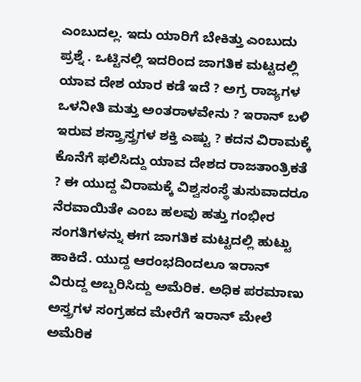ಎಂಬುದಲ್ಲ. ಇದು ಯಾರಿಗೆ ಬೇಕಿತ್ತು ಎಂಬುದು ಪ್ರಶ್ನೆ . ಒಟ್ಟಿನಲ್ಲಿ ಇದರಿಂದ ಜಾಗತಿಕ ಮಟ್ಟದಲ್ಲಿ ಯಾವ ದೇಶ ಯಾರ ಕಡೆ ಇದೆ ? ಅಗ್ರ ರಾಜ್ಯಗಳ ಒಳನೀತಿ ಮತ್ತು ಅಂತರಾಳವೇನು ? ಇರಾನ್ ಬಳಿ ಇರುವ ಶಸ್ತ್ರಾಸ್ತ್ರಗಳ ಶಕ್ತಿ ಎಷ್ಟು ? ಕದನ ವಿರಾಮಕ್ಕೆ ಕೊನೆಗೆ ಫಲಿಸಿದ್ದು ಯಾವ ದೇಶದ ರಾಜತಾಂತ್ರಿಕತೆ ? ಈ ಯುದ್ದ ವಿರಾಮಕ್ಕೆ ವಿಶ್ವಸಂಸ್ಥೆ ತುಸುವಾದರೂ ನೆರವಾಯಿತೇ ಎಂಬ ಹಲವು ಹತ್ತು ಗಂಭೀರ ಸಂಗತಿಗಳನ್ನು ಈಗ ಜಾಗತಿಕ ಮಟ್ಟದಲ್ಲಿ ಹುಟ್ಟು ಹಾಕಿದೆ. ಯುದ್ದ ಆರಂಭದಿಂದಲೂ ಇರಾನ್ ವಿರುದ್ದ ಅಬ್ಬರಿಸಿದ್ದು ಅಮೆರಿಕ. ಅಧಿಕ ಪರಮಾಣು ಅಸ್ತ್ರಗಳ ಸಂಗ್ರಹದ ಮೇರೆಗೆ ಇರಾನ್ ಮೇಲೆ ಅಮೆರಿಕ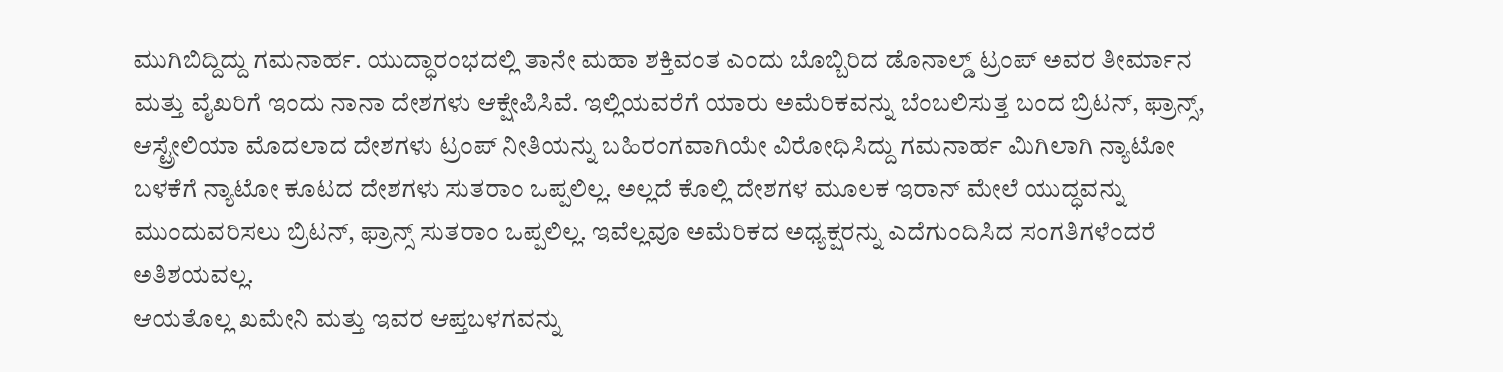ಮುಗಿಬಿದ್ದಿದ್ದು ಗಮನಾರ್ಹ. ಯುದ್ಧಾರಂಭದಲ್ಲಿ ತಾನೇ ಮಹಾ ಶಕ್ತಿವಂತ ಎಂದು ಬೊಬ್ಬಿರಿದ ಡೊನಾಲ್ಡ್ ಟ್ರಂಪ್ ಅವರ ತೀರ್ಮಾನ ಮತ್ತು ವೈಖರಿಗೆ ಇಂದು ನಾನಾ ದೇಶಗಳು ಆಕ್ಷೇಪಿಸಿವೆ. ಇಲ್ಲಿಯವರೆಗೆ ಯಾರು ಅಮೆರಿಕವನ್ನು ಬೆಂಬಲಿಸುತ್ತ ಬಂದ ಬ್ರಿಟನ್, ಫ್ರಾನ್ಸ್, ಆಸ್ಟ್ರೇಲಿಯಾ ಮೊದಲಾದ ದೇಶಗಳು ಟ್ರಂಪ್ ನೀತಿಯನ್ನು ಬಹಿರಂಗವಾಗಿಯೇ ವಿರೋಧಿಸಿದ್ದು ಗಮನಾರ್ಹ ಮಿಗಿಲಾಗಿ ನ್ಯಾಟೋ ಬಳಕೆಗೆ ನ್ಯಾಟೋ ಕೂಟದ ದೇಶಗಳು ಸುತರಾಂ ಒಪ್ಪಲಿಲ್ಲ. ಅಲ್ಲದೆ ಕೊಲ್ಲಿ ದೇಶಗಳ ಮೂಲಕ ಇರಾನ್ ಮೇಲೆ ಯುದ್ಧವನ್ನು ಮುಂದುವರಿಸಲು ಬ್ರಿಟನ್, ಫ್ರಾನ್ಸ್ ಸುತರಾಂ ಒಪ್ಪಲಿಲ್ಲ. ಇವೆಲ್ಲವೂ ಅಮೆರಿಕದ ಅಧ್ಯಕ್ಷರನ್ನು ಎದೆಗುಂದಿಸಿದ ಸಂಗತಿಗಳೆಂದರೆ ಅತಿಶಯವಲ್ಲ.
ಆಯತೊಲ್ಲ ಖಮೇನಿ ಮತ್ತು ಇವರ ಆಪ್ತಬಳಗವನ್ನು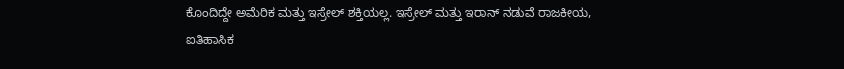ಕೊಂದಿದ್ದೇ ಅಮೆರಿಕ ಮತ್ತು ಇಸ್ರೇಲ್ ಶಕ್ತಿಯಲ್ಲ. ಇಸ್ರೇಲ್ ಮತ್ತು ಇರಾನ್ ನಡುವೆ ರಾಜಕೀಯ, ಐತಿಹಾಸಿಕ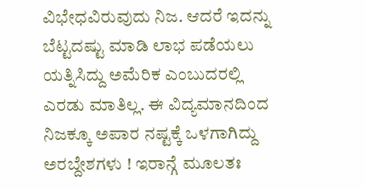ವಿಭೇಧವಿರುವುದು ನಿಜ. ಆದರೆ ಇದನ್ನು ಬೆಟ್ಟದಷ್ಟು ಮಾಡಿ ಲಾಭ ಪಡೆಯಲು ಯತ್ನಿಸಿದ್ದು ಅಮೆರಿಕ ಎಂಬುದರಲ್ಲಿ ಎರಡು ಮಾತಿಲ್ಲ. ಈ ವಿದ್ಯಮಾನದಿಂದ ನಿಜಕ್ಕೂ ಅಪಾರ ನಷ್ಟಕ್ಕೆ ಒಳಗಾಗಿದ್ದು ಅರಬ್ದೇಶಗಳು ! ಇರಾನ್ಗೆ ಮೂಲತಃ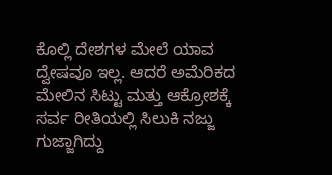ಕೊಲ್ಲಿ ದೇಶಗಳ ಮೇಲೆ ಯಾವ ದ್ವೇಷವೂ ಇಲ್ಲ. ಆದರೆ ಅಮೆರಿಕದ ಮೇಲಿನ ಸಿಟ್ಟು ಮತ್ತು ಆಕ್ರೋಶಕ್ಕೆ ಸರ್ವ ರೀತಿಯಲ್ಲಿ ಸಿಲುಕಿ ನಜ್ಜು ಗುಜ್ಜಾಗಿದ್ದು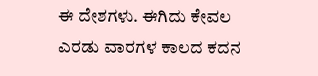ಈ ದೇಶಗಳು. ಈಗಿದು ಕೇವಲ ಎರಡು ವಾರಗಳ ಕಾಲದ ಕದನ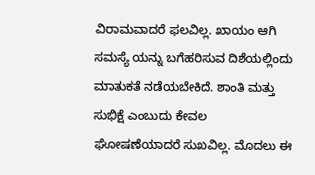ವಿರಾಮವಾದರೆ ಫಲವಿಲ್ಲ. ಖಾಯಂ ಆಗಿ ಸಮಸ್ಯೆ ಯನ್ನು ಬಗೆಹರಿಸುವ ದಿಶೆಯಲ್ಲಿಂದು ಮಾತುಕತೆ ನಡೆಯಬೇಕಿದೆ. ಶಾಂತಿ ಮತ್ತು ಸುಭಿಕ್ಷೆ ಎಂಬುದು ಕೇವಲ ಘೋಷಣೆಯಾದರೆ ಸುಖವಿಲ್ಲ. ಮೊದಲು ಈ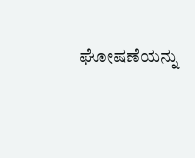ಘೋಷಣೆಯನ್ನು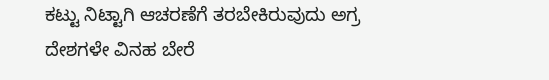ಕಟ್ಟು ನಿಟ್ಟಾಗಿ ಆಚರಣೆಗೆ ತರಬೇಕಿರುವುದು ಅಗ್ರ ದೇಶಗಳೇ ವಿನಹ ಬೇರೆ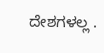ದೇಶಗಳಲ್ಲ .